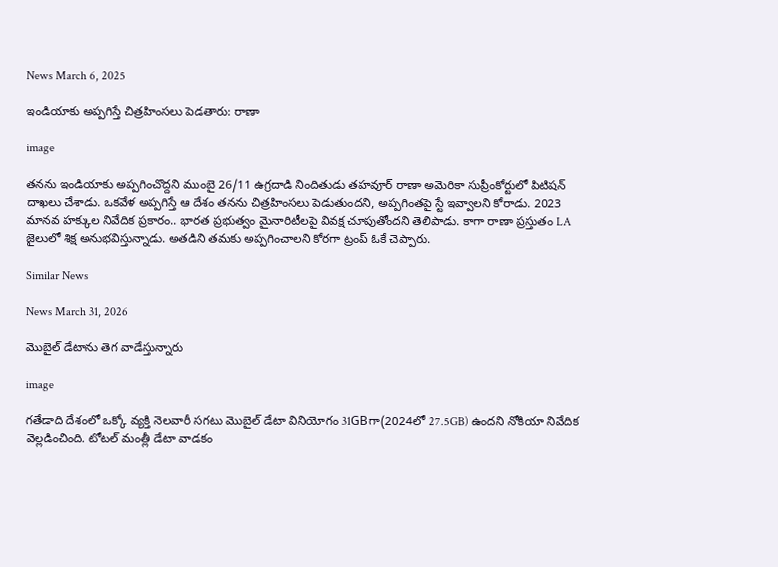News March 6, 2025

ఇండియాకు అప్పగిస్తే చిత్రహింసలు పెడతారు: రాణా

image

తనను ఇండియాకు అప్పగించొద్దని ముంబై 26/11 ఉగ్రదాడి నిందితుడు తహవూర్ రాణా అమెరికా సుప్రీంకోర్టులో పిటిషన్ దాఖలు చేశాడు. ఒకవేళ అప్పగిస్తే ఆ దేశం తనను చిత్రహింసలు పెడుతుందని, అప్పగింతపై స్టే ఇవ్వాలని కోరాడు. 2023 మానవ హక్కుల నివేదిక ప్రకారం.. భారత ప్రభుత్వం మైనారిటీలపై వివక్ష చూపుతోందని తెలిపాడు. కాగా రాణా ప్రస్తుతం LA జైలులో శిక్ష అనుభవిస్తున్నాడు. అతడిని తమకు అప్పగించాలని కోరగా ట్రంప్ ఓకే చెప్పారు.

Similar News

News March 31, 2026

మొబైల్ డేటాను తెగ వాడేస్తున్నారు

image

గతేడాది దేశంలో ఒక్కో వ్యక్తి నెలవారీ సగటు మొబైల్ డేటా వినియోగం 31GBగా(2024లో 27.5GB) ఉందని నోకియా నివేదిక వెల్లడించింది. టోటల్ మంత్లీ డేటా వాడకం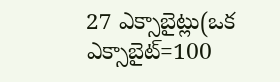27 ఎక్సాబైట్లు(ఒక ఎక్సాబైట్=100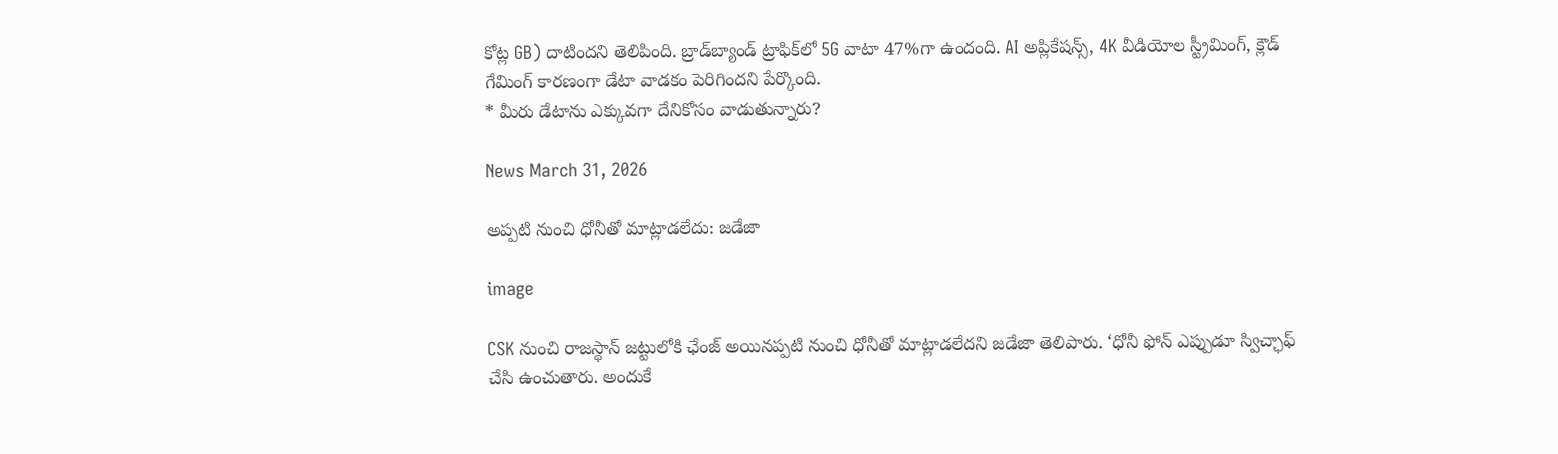కోట్ల GB) దాటిందని తెలిపింది. బ్రాడ్‌బ్యాండ్ ట్రాఫిక్‌లో 5G వాటా 47%గా ఉందంది. AI అప్లికేషన్స్, 4K వీడియోల స్ట్రీమింగ్, క్లౌడ్ గేమింగ్ కారణంగా డేటా వాడకం పెరిగిందని పేర్కొంది.
* మీరు డేటాను ఎక్కువగా దేనికోసం వాడుతున్నారు?

News March 31, 2026

అప్పటి నుంచి ధోనీతో మాట్లాడలేదు: జడేజా

image

CSK నుంచి రాజస్థాన్ జట్టులోకి ఛేంజ్ అయినప్పటి నుంచి ధోనీతో మాట్లాడలేదని జడేజా తెలిపారు. ‘ధోనీ ఫోన్ ఎప్పుడూ స్విచ్ఛాఫ్ చేసి ఉంచుతారు. అందుకే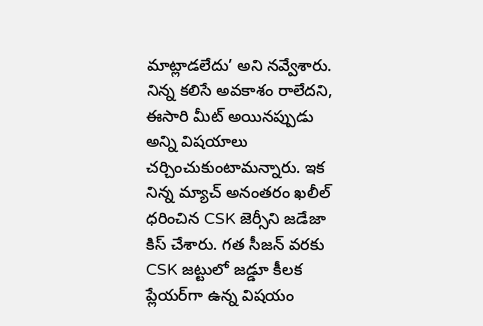మాట్లాడలేదు’ అని నవ్వేశారు. నిన్న కలిసే అవకాశం రాలేదని, ఈసారి మీట్ అయినప్పుడు అన్ని విషయాలు చర్చించుకుంటామన్నారు. ఇక నిన్న మ్యాచ్ అనంతరం ఖలీల్ ధరించిన CSK జెర్సీని జడేజా కిస్ చేశారు. గత సీజన్ వరకు CSK జట్టులో జడ్డూ కీలక ప్లేయర్‌గా ఉన్న విషయం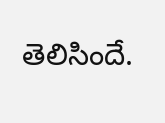తెలిసిందే.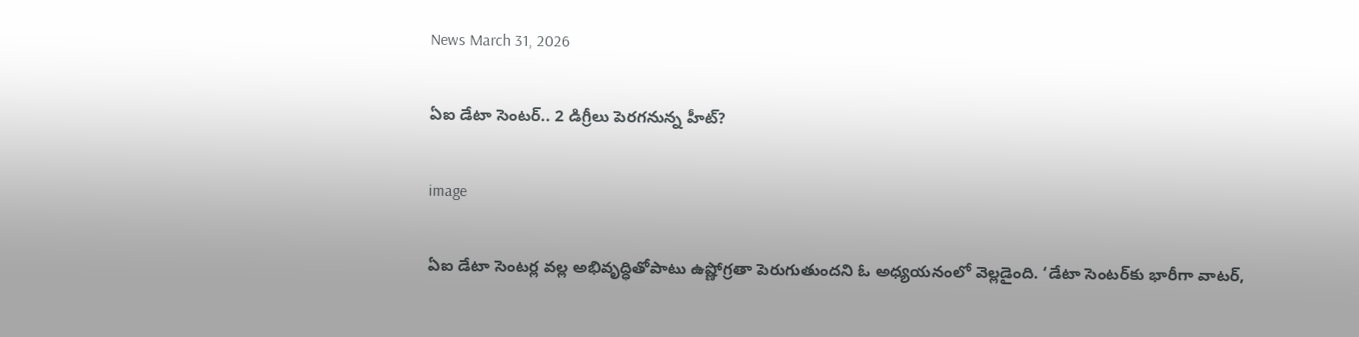News March 31, 2026

ఏఐ డేటా సెంటర్.. 2 డిగ్రీలు పెరగనున్న హీట్?

image

ఏఐ డేటా సెంటర్ల వల్ల అభివృద్ధితోపాటు ఉష్ణోగ్రతా పెరుగుతుందని ఓ అధ్యయనంలో వెల్లడైంది. ‘డేటా సెంటర్‌కు భారీగా వాటర్,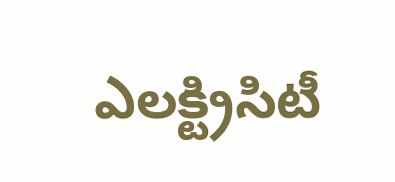ఎలక్ట్రిసిటీ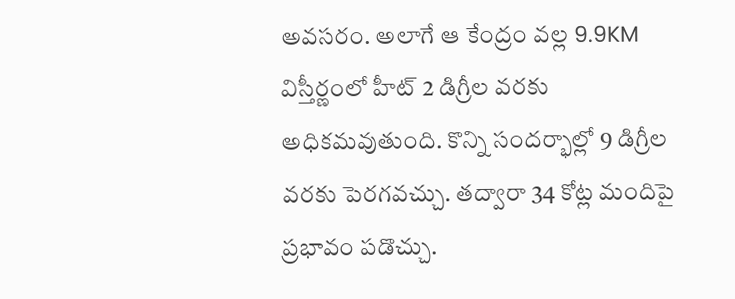అవసరం. అలాగే ఆ కేంద్రం వల్ల 9.9KM విస్తీర్ణంలో హీట్ 2 డిగ్రీల వరకు అధికమవుతుంది. కొన్ని సందర్భాల్లో 9 డిగ్రీల వరకు పెరగవచ్చు. తద్వారా 34 కోట్ల మందిపై ప్రభావం పడొచ్చు.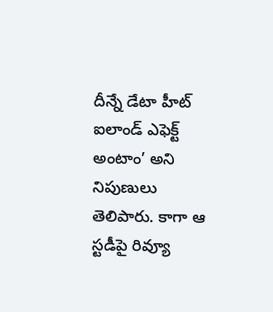దీన్నే డేటా హీట్ ఐలాండ్ ఎఫెక్ట్ అంటాం’ అని నిపుణులు తెలిపారు. కాగా ఆ స్టడీపై రివ్యూ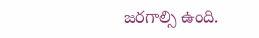జరగాల్సి ఉంది.